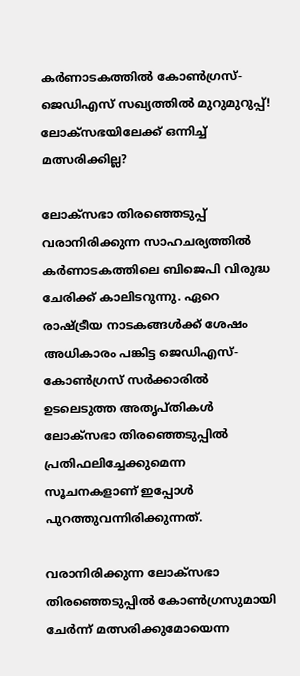കര്‍ണാടകത്തില്‍ കോണ്‍ഗ്രസ്-ജെഡിഎസ് സഖ്യത്തില്‍ മുറുമുറുപ്പ്! ലോക്സഭയിലേക്ക് ഒന്നിച്ച് മത്സരിക്കില്ല?

ലോക്സഭാ തിരഞ്ഞെടുപ്പ് വരാനിരിക്കുന്ന സാഹചര്യത്തില്‍ കര്‍ണാടകത്തിലെ ബിജെപി വിരുദ്ധ ചേരിക്ക് കാലിടറുന്നു. ഏറെ രാഷ്ട്രീയ നാടകങ്ങള്‍ക്ക് ശേഷം അധികാരം പങ്കിട്ട ജെഡിഎസ്-കോണ്‍ഗ്രസ് സര്‍ക്കാരില്‍ ഉടലെടുത്ത അതൃപ്തികള്‍ ലോക്സഭാ തിരഞ്ഞെടുപ്പില്‍ പ്രതിഫലിച്ചേക്കുമെന്ന സൂചനകളാണ് ഇപ്പോള്‍ പുറത്തുവന്നിരിക്കുന്നത്.

വരാനിരിക്കുന്ന ലോക്സഭാ തിരഞ്ഞെടുപ്പില്‍ കോണ്‍ഗ്രസുമായി ചേര്‍ന്ന് മത്സരിക്കുമോയെന്ന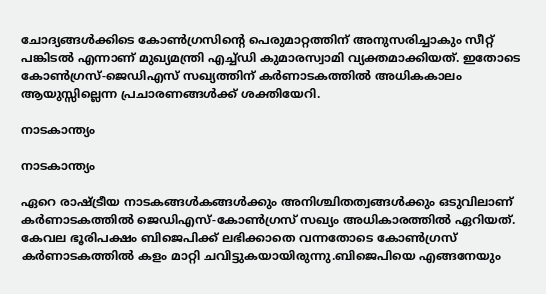ചോദ്യങ്ങള്‍ക്കിടെ കോണ്‍ഗ്രസിന്‍റെ പെരുമാറ്റത്തിന് അനുസരിച്ചാകും സീറ്റ് പങ്കിടല്‍ എന്നാണ് മുഖ്യമന്ത്രി എച്ച്ഡി കുമാരസ്വാമി വ്യക്തമാക്കിയത്. ഇതോടെ കോണ്‍ഗ്രസ്-ജെഡിഎസ് സഖ്യത്തിന് കര്‍ണാടകത്തില്‍ അധികകാലം ആയുസ്സില്ലെന്ന പ്രചാരണങ്ങള്‍ക്ക് ശക്തിയേറി.

നാടകാന്ത്യം

നാടകാന്ത്യം

ഏറെ രാഷ്ട്രീയ നാടകങ്ങള്‍കങ്ങള്‍ക്കും അനിശ്ചിതത്വങ്ങള്‍ക്കും ഒടുവിലാണ് കര്‍ണാടകത്തില്‍ ജെഡിഎസ്-കോണ്‍ഗ്രസ് സഖ്യം അധികാരത്തില്‍ ഏറിയത്. കേവല ഭൂരിപക്ഷം ബിജെപിക്ക് ലഭിക്കാതെ വന്നതോടെ കോണ്‍ഗ്രസ് കര്‍ണാടകത്തില്‍ കളം മാറ്റി ചവിട്ടുകയായിരുന്നു.ബിജെപിയെ എങ്ങനേയും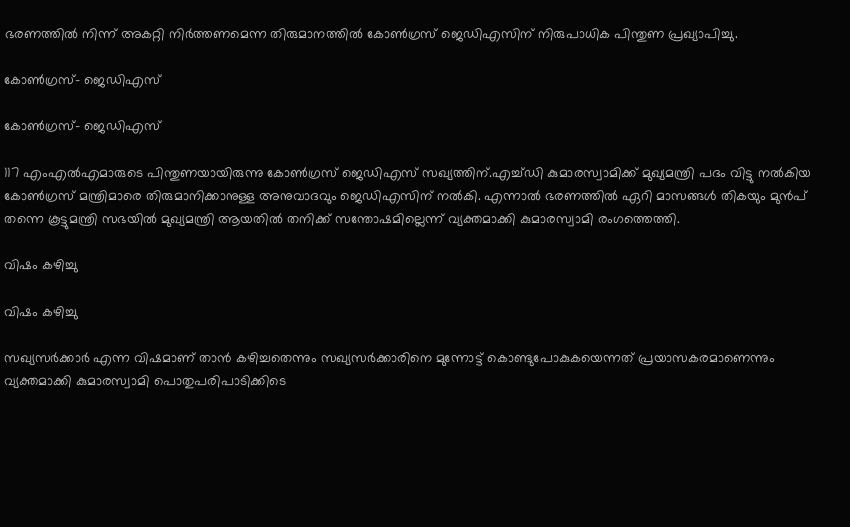ഭരണത്തില്‍ നിന്ന് അകറ്റി നിര്‍ത്തണമെന്ന തിരുമാനത്തില്‍ കോണ്‍ഗ്രസ് ജെഡിഎസിന് നിരുപാധിക പിന്തുണ പ്രഖ്യാപിച്ചു.

കോണ്‍ഗ്രസ്- ജെഡിഎസ്

കോണ്‍ഗ്രസ്- ജെഡിഎസ്

117 എംഎല്‍എമാരുടെ പിന്തുണയായിരുന്നു കോണ്‍ഗ്രസ് ജെഡിഎസ് സഖ്യത്തിന്.എച്ച്ഡി കുമാരസ്വാമിക്ക് മുഖ്യമന്ത്രി പദം വിട്ടു നല്‍കിയ കോണ്‍ഗ്രസ് മന്ത്രിമാരെ തിരുമാനിക്കാനുള്ള അനുവാദവും ജെഡിഎസിന് നല്‍കി. എന്നാല്‍ ഭരണത്തില്‍ ഏറി മാസങ്ങള്‍ തികയും മുന്‍പ് തന്നെ കൂട്ടുമന്ത്രി സഭയില്‍ മുഖ്യമന്ത്രി ആയതില്‍ തനിക്ക് സന്തോഷമില്ലെന്ന് വ്യക്തമാക്കി കുമാരസ്വാമി രംഗത്തെത്തി.

വിഷം കഴിച്ചു

വിഷം കഴിച്ചു

സഖ്യസര്‍ക്കാര്‍ എന്ന വിഷമാണ് താന്‍ കഴിച്ചതെന്നും സഖ്യസര്‍ക്കാരിനെ മുന്നോട്ട് കൊണ്ടുപോകുകയെന്നത് പ്രയാസകരമാണെന്നും വ്യക്തമാക്കി കുമാരസ്വാമി പൊതുപരിപാടിക്കിടെ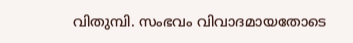വിതുമ്പി. സംഭവം വിവാദമായതോടെ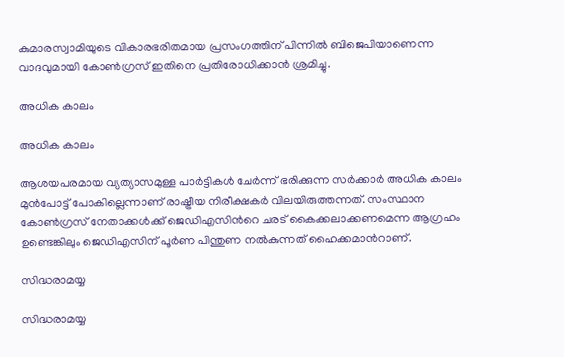കുമാരസ്വാമിയുടെ വികാരഭരിതമായ പ്രസംഗത്തിന് പിന്നില്‍ ബിജെപിയാണെന്ന വാദവുമായി കോണ്‍ഗ്രസ് ഇതിനെ പ്രതിരോധിക്കാന്‍ ശ്രമിച്ചു.

അധിക കാലം

അധിക കാലം

ആശയപരമായ വ്യത്യാസമുള്ള പാര്‍ട്ടികള്‍ ചേര്‍ന്ന് ഭരിക്കുന്ന സര്‍ക്കാര്‍ അധിക കാലം മുന്‍പോട്ട് പോകില്ലെന്നാണ് രാഷ്ട്രീയ നിരീക്ഷകര്‍ വിലയിരുത്തന്നത്. സംസ്ഥാന കോണ്‍ഗ്രസ് നേതാക്കള്‍ക്ക് ജെഡിഎസിന്‍റെ ചരട് കൈക്കലാക്കണമെന്ന ആഗ്രഹം ഉണ്ടെങ്കിലും ജെഡിഎസിന് പൂര്‍ണ പിന്തുണ നല്‍കുന്നത് ഹൈക്കമാന്‍റാണ്.

സിദ്ധരാമയ്യ

സിദ്ധരാമയ്യ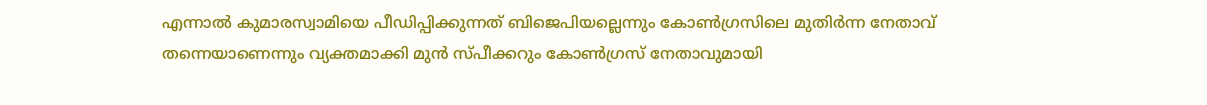എന്നാല്‍ കുമാരസ്വാമിയെ പീഡിപ്പിക്കുന്നത് ബിജെപിയല്ലെന്നും കോണ്‍ഗ്രസിലെ മുതിര്‍ന്ന നേതാവ് തന്നെയാണെന്നും വ്യക്തമാക്കി മുന്‍ സ്പീക്കറും കോണ്‍ഗ്രസ് നേതാവുമായി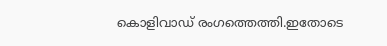കൊളിവാഡ് രംഗത്തെത്തി.ഇതോടെ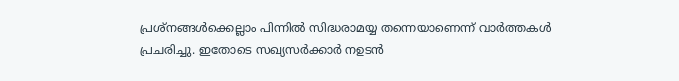പ്രശ്നങ്ങള്‍ക്കെല്ലാം പിന്നില്‍ സിദ്ധരാമയ്യ തന്നെയാണെന്ന് വാര്‍ത്തകള്‍ പ്രചരിച്ചു. ഇതോടെ സഖ്യസര്‍ക്കാര്‍ നഉടന്‍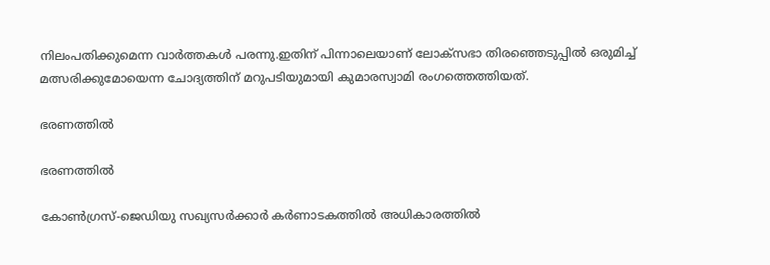നിലംപതിക്കുമെന്ന വാര്‍ത്തകള്‍ പരന്നു.ഇതിന് പിന്നാലെയാണ് ലോക്സഭാ തിരഞ്ഞെടുപ്പില്‍ ഒരുമിച്ച് മത്സരിക്കുമോയെന്ന ചോദ്യത്തിന് മറുപടിയുമായി കുമാരസ്വാമി രംഗത്തെത്തിയത്.

ഭരണത്തില്‍

ഭരണത്തില്‍

കോണ്‍ഗ്രസ്-ജെഡിയു സഖ്യസര്‍ക്കാര്‍ കര്‍ണാടകത്തില്‍ അധികാരത്തില്‍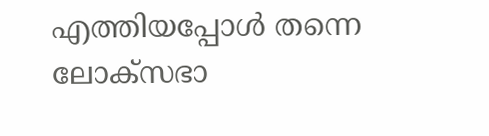എത്തിയപ്പോള്‍ തന്നെ ലോക്സഭാ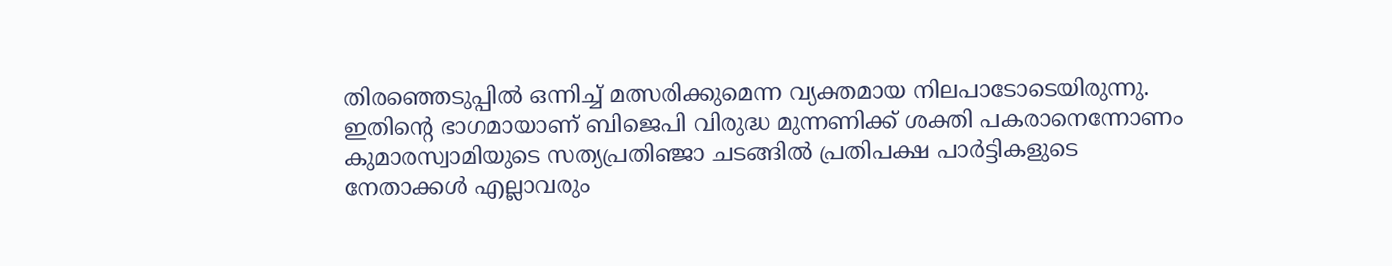തിരഞ്ഞെടുപ്പില്‍ ഒന്നിച്ച് മത്സരിക്കുമെന്ന വ്യക്തമായ നിലപാടോടെയിരുന്നു. ഇതിന്‍റെ ഭാഗമായാണ് ബിജെപി വിരുദ്ധ മുന്നണിക്ക് ശക്തി പകരാനെന്നോണം കുമാരസ്വാമിയുടെ സത്യപ്രതിഞ്ജാ ചടങ്ങില്‍ പ്രതിപക്ഷ പാര്‍ട്ടികളുടെ നേതാക്കള്‍ എല്ലാവരും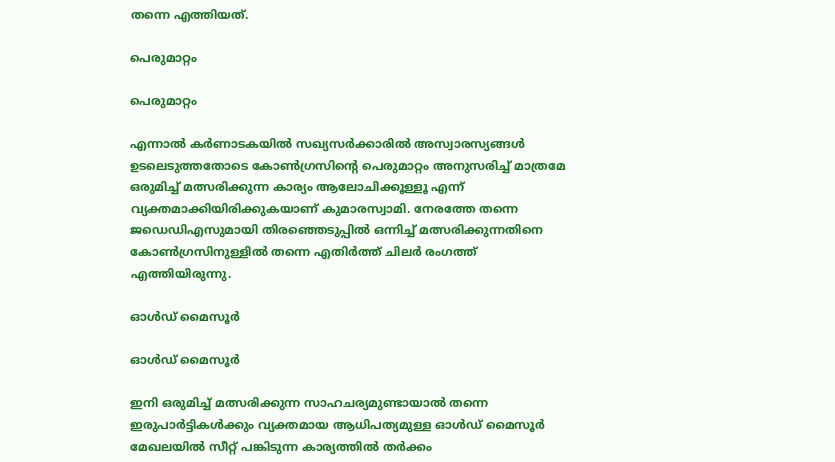തന്നെ എത്തിയത്.

പെരുമാറ്റം

പെരുമാറ്റം

എന്നാല്‍ കര്‍ണാടകയില്‍ സഖ്യസര്‍ക്കാരില്‍ അസ്വാരസ്യങ്ങള്‍ ഉടലെടുത്തതോടെ കോണ്‍ഗ്രസിന്‍റെ പെരുമാറ്റം അനുസരിച്ച് മാത്രമേ ഒരുമിച്ച് മത്സരിക്കുന്ന കാര്യം ആലോചിക്കൂള്ളൂ എന്ന് വ്യക്തമാക്കിയിരിക്കുകയാണ് കുമാരസ്വാമി. നേരത്തേ തന്നെ ജഡെഡിഎസുമായി തിരഞ്ഞെടുപ്പില്‍ ഒന്നിച്ച് മത്സരിക്കുന്നതിനെ കോണ്‍ഗ്രസിനുള്ളില്‍ തന്നെ എതിര്‍ത്ത് ചിലര്‍ രംഗത്ത് എത്തിയിരുന്നു.

ഓള്‍ഡ് മൈസൂര്‍

ഓള്‍ഡ് മൈസൂര്‍

ഇനി ഒരുമിച്ച് മത്സരിക്കുന്ന സാഹചര്യമുണ്ടായാല്‍ തന്നെ ഇരുപാര്‍ട്ടികള്‍ക്കും വ്യക്തമായ ആധിപത്യമുള്ള ഓള്‍ഡ് മൈസൂര്‍ മേഖലയില്‍ സീറ്റ് പങ്കിടുന്ന കാര്യത്തില്‍ തര്‍ക്കം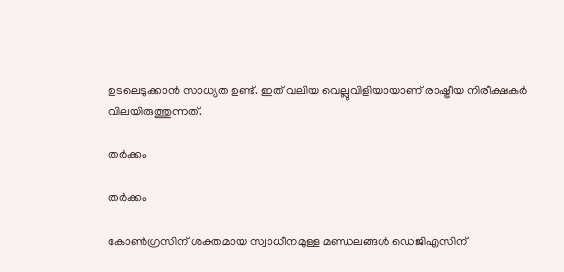ഉടലെടുക്കാന്‍ സാധ്യത ഉണ്ട്. ഇത് വലിയ വെല്ലുവിളിയായാണ് രാഷ്ട്രീയ നിരീക്ഷകര്‍ വിലയിരുത്തുന്നത്.

തര്‍ക്കം

തര്‍ക്കം

കോണ്‍ഗ്രസിന് ശക്തമായ സ്വാധീനമുള്ള മണ്ഡലങ്ങള്‍ ഡെജിഎസിന്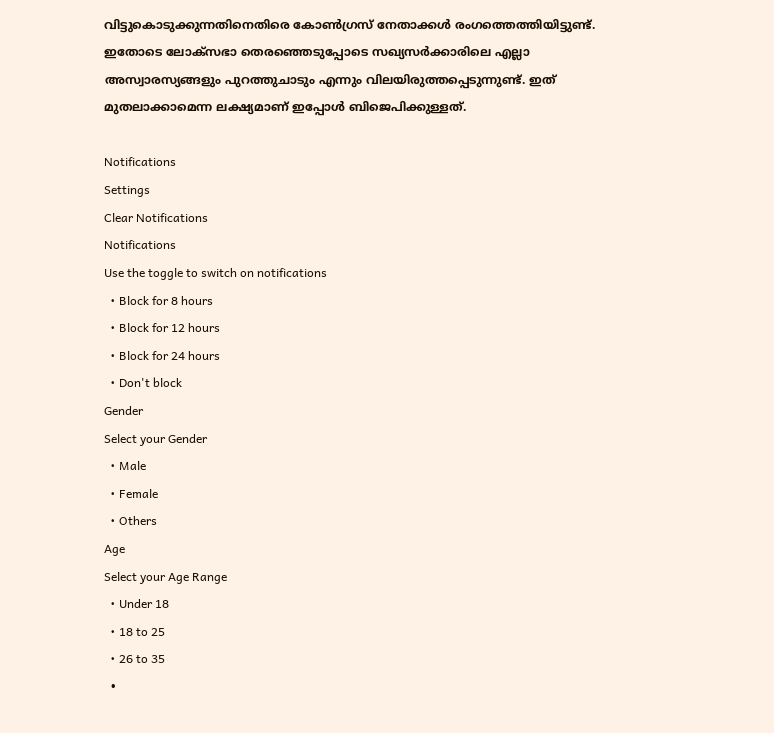വിട്ടുകൊടുക്കുന്നതിനെതിരെ കോണ്‍ഗ്രസ് നേതാക്കള്‍ രംഗത്തെത്തിയിട്ടുണ്ട്. ഇതോടെ ലോക്സഭാ തെരഞ്ഞെടുപ്പോടെ സഖ്യസര്‍ക്കാരിലെ എല്ലാ അസ്വാരസ്യങ്ങളും പുറത്തുചാടും എന്നും വിലയിരുത്തപ്പെടുന്നുണ്ട്. ഇത് മുതലാക്കാമെന്ന ലക്ഷ്യമാണ് ഇപ്പോള്‍ ബിജെപിക്കുള്ളത്.

Notifications
Settings
Clear Notifications
Notifications
Use the toggle to switch on notifications
  • Block for 8 hours
  • Block for 12 hours
  • Block for 24 hours
  • Don't block
Gender
Select your Gender
  • Male
  • Female
  • Others
Age
Select your Age Range
  • Under 18
  • 18 to 25
  • 26 to 35
  •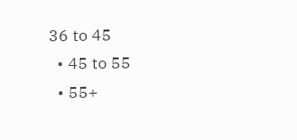36 to 45
  • 45 to 55
  • 55+